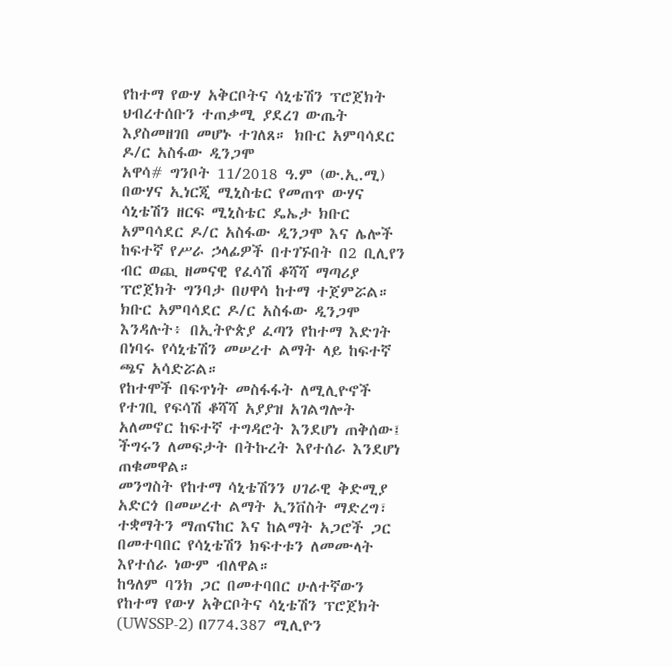የከተማ የውሃ አቅርቦትና ሳኒቴሽን ፕሮጀክት ህብረተሰቡን ተጠቃሚ ያደረገ ውጤት እያስመዘገበ መሆኑ ተገለጸ። ክቡር አምባሳደር ዶ/ር አስፋው ዲንጋሞ
አዋሳ# ግንቦት 11/2018 ዓ.ም (ው.ኢ.ሚ) በውሃና ኢነርጂ ሚኒስቴር የመጠጥ ውሃና ሳኒቴሽን ዘርፍ ሚኒስቴር ዴኤታ ክቡር አምባሳደር ዶ/ር አስፋው ዲንጋሞ እና ሌሎች ከፍተኛ የሥራ ኃላፊዎች በተገኙበት በ2 ቢሊየን ብር ወጪ ዘመናዊ የፈሳሽ ቆሻሻ ማጣሪያ ፕሮጀክት ግንባታ በሀዋሳ ከተማ ተጀምሯል።
ክቡር አምባሳደር ዶ/ር አስፋው ዲንጋሞ እንዳሉት፥ በኢትዮጵያ ፈጣን የከተማ እድገት በነባሩ የሳኒቴሽን መሠረተ ልማት ላይ ከፍተኛ ጫና አሳድሯል።
የከተሞች በፍጥነት መስፋፋት ለሚሊዮኖች የተገቢ የፍሳሽ ቆሻሻ አያያዝ አገልግሎት አለመኖር ከፍተኛ ተግዳሮት እንደሆነ ጠቅሰው፤ ችግሩን ለመፍታት በትኩረት እየተሰራ እንደሆነ ጠቁመዋል።
መንግስት የከተማ ሳኒቴሽንን ሀገራዊ ቅድሚያ አድርጎ በመሠረተ ልማት ኢንቨስት ማድረግ፣ ተቋማትን ማጠናከር እና ከልማት አጋሮች ጋር በመተባበር የሳኒቴሽን ክፍተቱን ለመሙላት እየተሰራ ነውም ብለዋል።
ከዓለም ባንክ ጋር በመተባበር ሁለተኛውን የከተማ የውሃ አቅርቦትና ሳኒቴሽን ፕሮጀክት (UWSSP-2) በ774.387 ሚሊዮን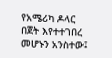የአሜሪካ ዶላር በጀት እየተተገበረ መሆኑን አንስተው፤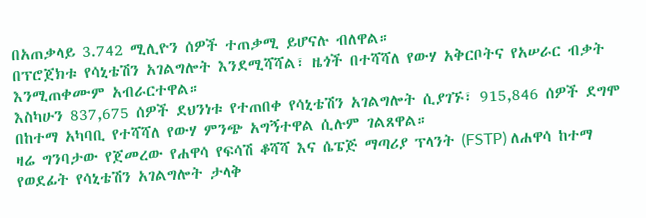በአጠቃላይ 3.742 ሚሊዮን ሰዎች ተጠቃሚ ይሆናሉ ብለዋል።
በፕሮጀክቱ የሳኒቴሽን አገልግሎት እንደሚሻሻል፣ ዜጎች በተሻሻለ የውሃ አቅርቦትና የአሠራር ብቃት እንሚጠቀሙም አብራርተዋል።
እስካሁን 837,675 ሰዎች ደህንነቱ የተጠበቀ የሳኒቴሽን አገልግሎት ሲያገኙ፣ 915,846 ሰዎች ደግሞ በከተማ አካባቢ የተሻሻለ የውሃ ምንጭ አግኝተዋል ሲሉም ገልጸዋል።
ዛሬ ግንባታው የጀመረው የሐዋሳ የፍሳሽ ቆሻሻ እና ሴፔጅ ማጣሪያ ፕላንት (FSTP) ለሐዋሳ ከተማ የወደፊት የሳኒቴሽን አገልግሎት ታላቅ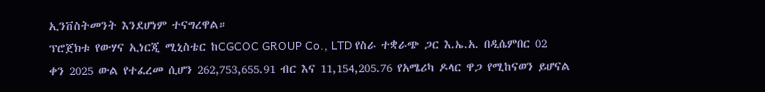ኢንቨስትመንት እንደሆነም ተናግረዋል።
ፕሮጀክቱ የውሃና ኢነርጂ ሚኒስቴር ከCGCOC GROUP Co., LTD የስራ ተቋራጭ ጋር እ.ኤ.አ. በዲሴምበር 02 ቀን 2025 ውል የተፈረመ ሲሆን 262,753,655.91 ብር እና 11,154,205.76 የአሜሪካ ዶላር ዋጋ የሚከናወን ይሆናል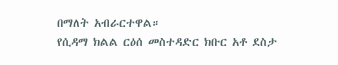በማለት አብራርተዋል።
የሲዳማ ክልል ርዕሰ መስተዳድር ክቡር አቶ ደስታ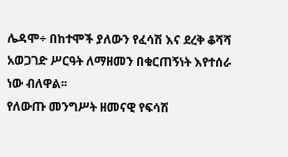ሌዳሞ÷ በከተሞች ያለውን የፈሳሽ እና ደረቅ ቆሻሻ አወጋገድ ሥርዓት ለማዘመን በቁርጠኝነት እየተሰራ ነው ብለዋል፡፡
የለውጡ መንግሥት ዘመናዊ የፍሳሽ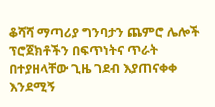ቆሻሻ ማጣሪያ ግንባታን ጨምሮ ሌሎች ፕሮጀክቶችን በፍጥነትና ጥራት በተያዘላቸው ጊዜ ገደብ እያጠናቀቀ እንደሚኝ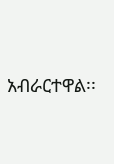አብራርተዋል፡፡